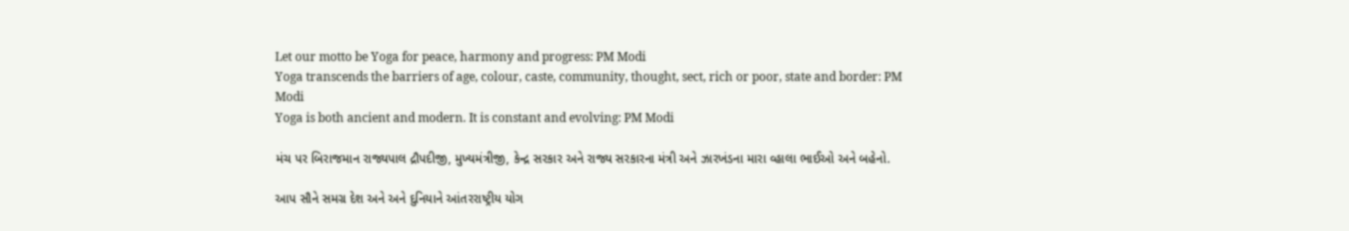Let our motto be Yoga for peace, harmony and progress: PM Modi
Yoga transcends the barriers of age, colour, caste, community, thought, sect, rich or poor, state and border: PM Modi
Yoga is both ancient and modern. It is constant and evolving: PM Modi

મંચ પર બિરાજમાન રાજ્યપાલ દ્રૌપદીજી, મુખ્યમંત્રીજી, કેન્દ્ર સરકાર અને રાજ્ય સરકારના મંત્રી અને ઝારખંડના મારા વ્હાલા ભાઈઓ અને બહેનો.

આપ સૌને સમગ્ર દેશ અને અને દુનિયાને આંતરરાષ્ટ્રીય યોગ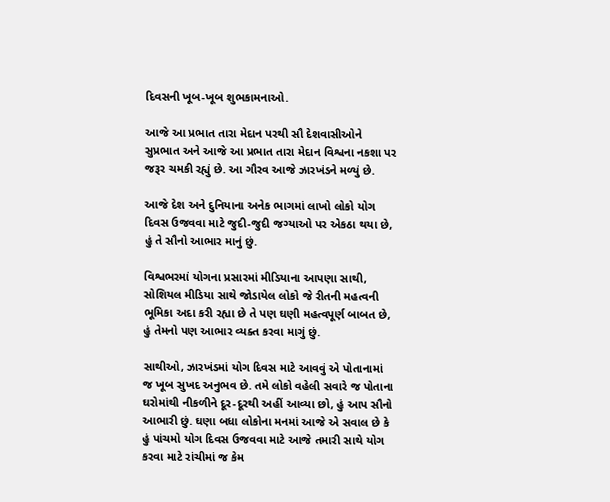દિવસની ખૂબ-ખૂબ શુભકામનાઓ.

આજે આ પ્રભાત તારા મેદાન પરથી સૌ દેશવાસીઓને સુપ્રભાત અને આજે આ પ્રભાત તારા મેદાન વિશ્વના નકશા પર જરૂર ચમકી રહ્યું છે. આ ગૌરવ આજે ઝારખંડને મળ્યું છે.

આજે દેશ અને દુનિયાના અનેક ભાગમાં લાખો લોકો યોગ દિવસ ઉજવવા માટે જુદી-જુદી જગ્યાઓ પર એકઠા થયા છે, હું તે સૌનો આભાર માનું છું.

વિશ્વભરમાં યોગના પ્રસારમાં મીડિયાના આપણા સાથી, સોશિયલ મીડિયા સાથે જોડાયેલ લોકો જે રીતની મહત્વની ભૂમિકા અદા કરી રહ્યા છે તે પણ ઘણી મહત્વપૂર્ણ બાબત છે, હું તેમનો પણ આભાર વ્યક્ત કરવા માગું છું.

સાથીઓ, ઝારખંડમાં યોગ દિવસ માટે આવવું એ પોતાનામાં જ ખૂબ સુખદ અનુભવ છે. તમે લોકો વહેલી સવારે જ પોતાના ઘરોમાંથી નીકળીને દૂર-દૂરથી અહીં આવ્યા છો, હું આપ સૌનો આભારી છું. ઘણા બધા લોકોના મનમાં આજે એ સવાલ છે કે હું પાંચમો યોગ દિવસ ઉજવવા માટે આજે તમારી સાથે યોગ કરવા માટે રાંચીમાં જ કેમ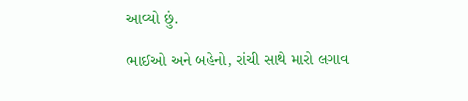આવ્યો છું.

ભાઈઓ અને બહેનો, રાંચી સાથે મારો લગાવ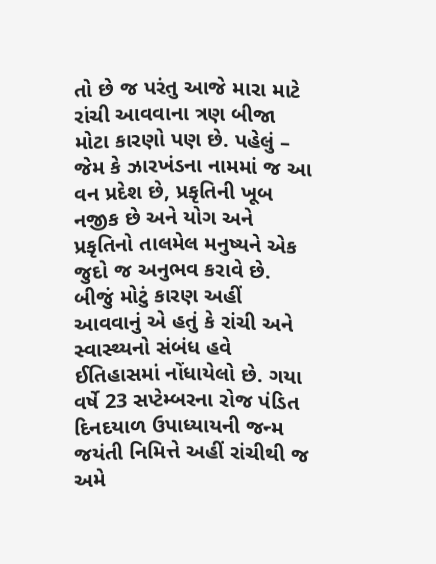તો છે જ પરંતુ આજે મારા માટે રાંચી આવવાના ત્રણ બીજા મોટા કારણો પણ છે. પહેલું – જેમ કે ઝારખંડના નામમાં જ આ વન પ્રદેશ છે, પ્રકૃતિની ખૂબ નજીક છે અને યોગ અને પ્રકૃતિનો તાલમેલ મનુષ્યને એક જુદો જ અનુભવ કરાવે છે. બીજું મોટું કારણ અહીં આવવાનું એ હતું કે રાંચી અને સ્વાસ્થ્યનો સંબંધ હવે ઈતિહાસમાં નોંધાયેલો છે. ગયા વર્ષે 23 સપ્ટેમ્બરના રોજ પંડિત દિનદયાળ ઉપાધ્યાયની જન્મ જયંતી નિમિત્તે અહીં રાંચીથી જ અમે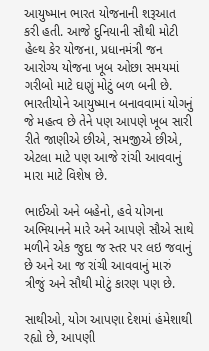આયુષ્માન ભારત યોજનાની શરૂઆત કરી હતી. આજે દુનિયાની સૌથી મોટી હેલ્થ કેર યોજના, પ્રધાનમંત્રી જન આરોગ્ય યોજના ખૂબ ઓછા સમયમાં ગરીબો માટે ઘણું મોટું બળ બની છે. ભારતીયોને આયુષ્માન બનાવવામાં યોગનું જે મહત્વ છે તેને પણ આપણે ખૂબ સારી રીતે જાણીએ છીએ, સમજીએ છીએ, એટલા માટે પણ આજે રાંચી આવવાનું મારા માટે વિશેષ છે.

ભાઈઓ અને બહેનો, હવે યોગના અભિયાનને મારે અને આપણે સૌએ સાથે મળીને એક જુદા જ સ્તર પર લઇ જવાનું છે અને આ જ રાંચી આવવાનું મારું ત્રીજું અને સૌથી મોટું કારણ પણ છે.

સાથીઓ, યોગ આપણા દેશમાં હંમેશાથી રહ્યો છે, આપણી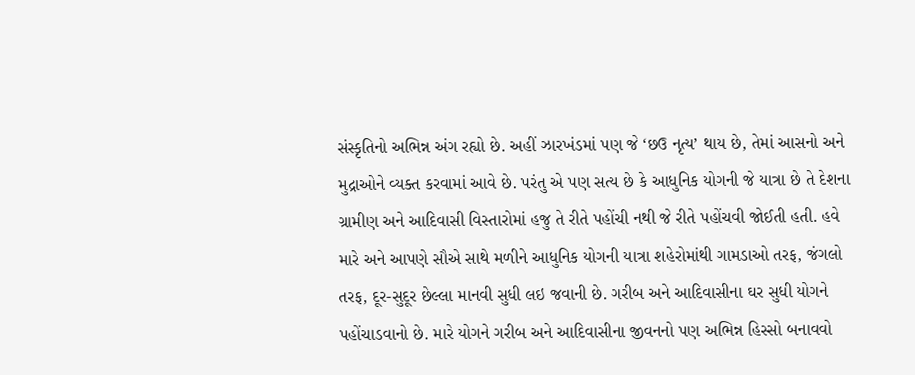સંસ્કૃતિનો અભિન્ન અંગ રહ્યો છે. અહીં ઝારખંડમાં પણ જે ‘છઉ નૃત્ય’ થાય છે, તેમાં આસનો અને મુદ્રાઓને વ્યક્ત કરવામાં આવે છે. પરંતુ એ પણ સત્ય છે કે આધુનિક યોગની જે યાત્રા છે તે દેશના ગ્રામીણ અને આદિવાસી વિસ્તારોમાં હજુ તે રીતે પહોંચી નથી જે રીતે પહોંચવી જોઈતી હતી. હવે મારે અને આપણે સૌએ સાથે મળીને આધુનિક યોગની યાત્રા શહેરોમાંથી ગામડાઓ તરફ, જંગલો તરફ, દૂર-સુદૂર છેલ્લા માનવી સુધી લઇ જવાની છે. ગરીબ અને આદિવાસીના ઘર સુધી યોગને પહોંચાડવાનો છે. મારે યોગને ગરીબ અને આદિવાસીના જીવનનો પણ અભિન્ન હિસ્સો બનાવવો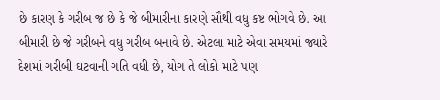છે કારણ કે ગરીબ જ છે કે જે બીમારીના કારણે સૌથી વધુ કષ્ટ ભોગવે છે. આ બીમારી છે જે ગરીબને વધુ ગરીબ બનાવે છે. એટલા માટે એવા સમયમાં જ્યારે દેશમાં ગરીબી ઘટવાની ગતિ વધી છે, યોગ તે લોકો માટે પણ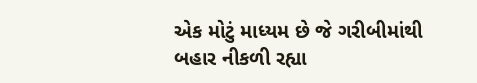એક મોટું માધ્યમ છે જે ગરીબીમાંથી બહાર નીકળી રહ્યા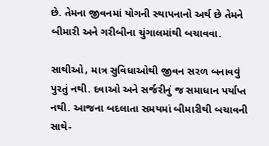છે. તેમના જીવનમાં યોગની સ્થાપનાનો અર્થ છે તેમને બીમારી અને ગરીબીના ચુંગાલમાંથી બચાવવા.

સાથીઓ, માત્ર સુવિધાઓથી જીવન સરળ બનાવવું પુરતું નથી. દવાઓ અને સર્જરીનું જ સમાધાન પર્યાપ્ત નથી. આજના બદલાતા સમયમાં બીમારીથી બચાવની સાથે-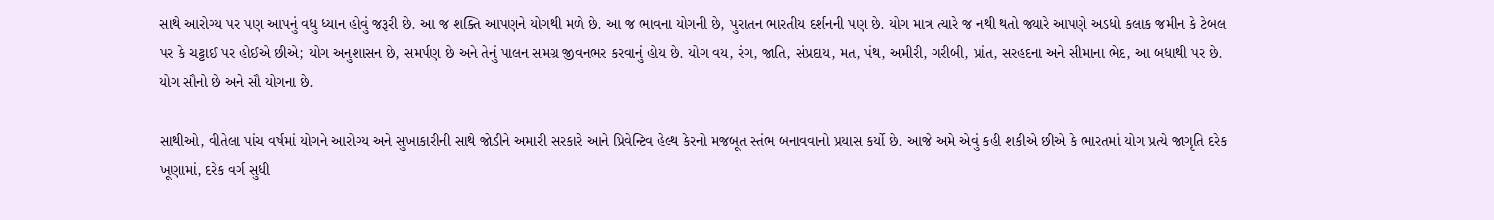સાથે આરોગ્ય પર પણ આપનું વધુ ધ્યાન હોવું જરૂરી છે. આ જ શક્તિ આપણને યોગથી મળે છે. આ જ ભાવના યોગની છે, પુરાતન ભારતીય દર્શનની પણ છે. યોગ માત્ર ત્યારે જ નથી થતો જ્યારે આપણે અડધો કલાક જમીન કે ટેબલ પર કે ચટ્ટાઈ પર હોઈએ છીએ; યોગ અનુશાસન છે, સમર્પણ છે અને તેનું પાલન સમગ્ર જીવનભર કરવાનું હોય છે. યોગ વય, રંગ, જાતિ, સંપ્રદાય, મત, પંથ, અમીરી, ગરીબી, પ્રાંત, સરહદના અને સીમાના ભેદ, આ બધાથી પર છે. યોગ સૌનો છે અને સૌ યોગના છે.

સાથીઓ, વીતેલા પાંચ વર્ષમાં યોગને આરોગ્ય અને સુખાકારીની સાથે જોડીને અમારી સરકારે આને પ્રિવેન્ટિવ હેલ્થ કેરનો મજબૂત સ્તંભ બનાવવાનો પ્રયાસ કર્યો છે. આજે અમે એવું કહી શકીએ છીએ કે ભારતમાં યોગ પ્રત્યે જાગૃતિ દરેક ખૂણામાં, દરેક વર્ગ સુધી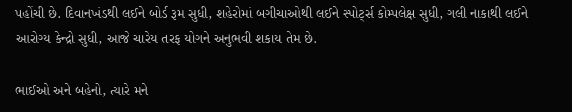પહોંચી છે. દિવાનખંડથી લઈને બોર્ડ રૂમ સુધી, શહેરોમાં બગીચાઓથી લઈને સ્પોર્ટ્સ કોમ્પલેક્ષ સુધી, ગલી નાકાથી લઈને આરોગ્ય કેન્દ્રો સુધી, આજે ચારેય તરફ યોગને અનુભવી શકાય તેમ છે.

ભાઈઓ અને બહેનો, ત્યારે મને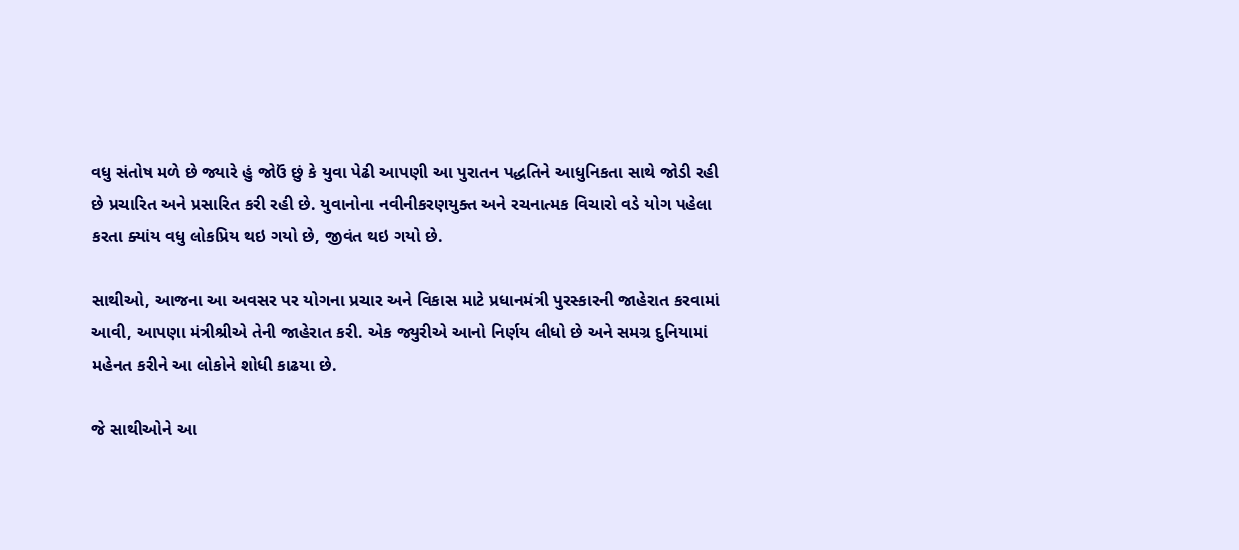વધુ સંતોષ મળે છે જ્યારે હું જોઉં છું કે યુવા પેઢી આપણી આ પુરાતન પદ્ધતિને આધુનિકતા સાથે જોડી રહી છે પ્રચારિત અને પ્રસારિત કરી રહી છે. યુવાનોના નવીનીકરણયુક્ત અને રચનાત્મક વિચારો વડે યોગ પહેલા કરતા ક્યાંય વધુ લોકપ્રિય થઇ ગયો છે, જીવંત થઇ ગયો છે.

સાથીઓ, આજના આ અવસર પર યોગના પ્રચાર અને વિકાસ માટે પ્રધાનમંત્રી પુરસ્કારની જાહેરાત કરવામાં આવી, આપણા મંત્રીશ્રીએ તેની જાહેરાત કરી. એક જ્યુરીએ આનો નિર્ણય લીધો છે અને સમગ્ર દુનિયામાં મહેનત કરીને આ લોકોને શોધી કાઢયા છે.

જે સાથીઓને આ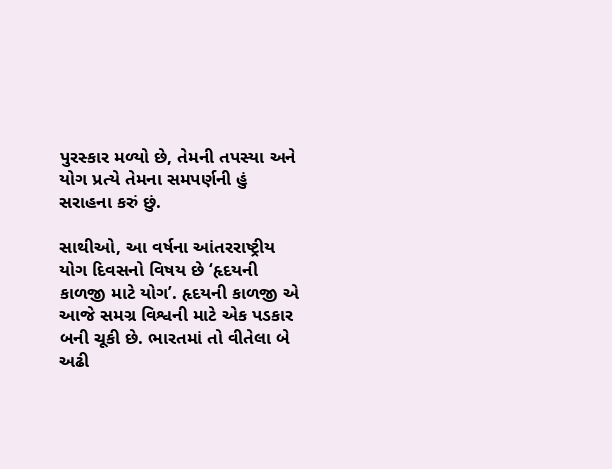પુરસ્કાર મળ્યો છે, તેમની તપસ્યા અને યોગ પ્રત્યે તેમના સમપર્ણની હું સરાહના કરું છું.

સાથીઓ, આ વર્ષના આંતરરાષ્ટ્રીય યોગ દિવસનો વિષય છે ‘હૃદયની કાળજી માટે યોગ’. હૃદયની કાળજી એ આજે સમગ્ર વિશ્વની માટે એક પડકાર બની ચૂકી છે. ભારતમાં તો વીતેલા બે અઢી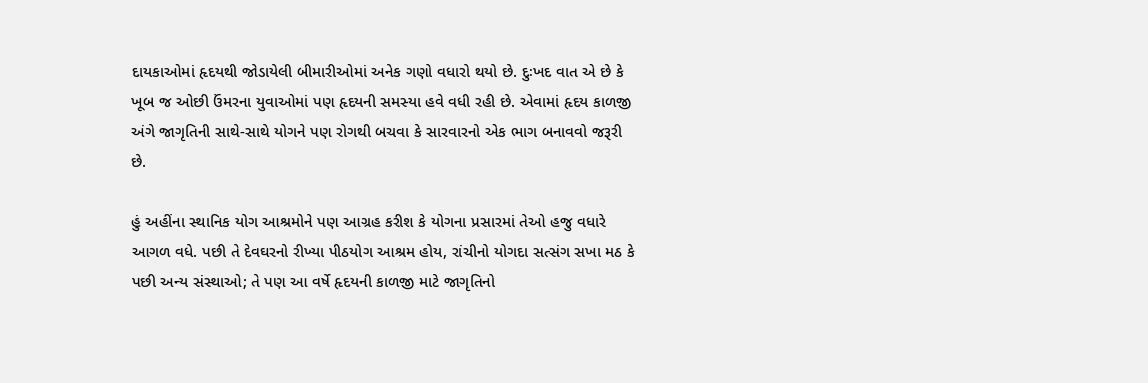દાયકાઓમાં હૃદયથી જોડાયેલી બીમારીઓમાં અનેક ગણો વધારો થયો છે. દુઃખદ વાત એ છે કે ખૂબ જ ઓછી ઉંમરના યુવાઓમાં પણ હૃદયની સમસ્યા હવે વધી રહી છે. એવામાં હૃદય કાળજી અંગે જાગૃતિની સાથે-સાથે યોગને પણ રોગથી બચવા કે સારવારનો એક ભાગ બનાવવો જરૂરી છે.

હું અહીંના સ્થાનિક યોગ આશ્રમોને પણ આગ્રહ કરીશ કે યોગના પ્રસારમાં તેઓ હજુ વધારે આગળ વધે. પછી તે દેવઘરનો રીખ્યા પીઠયોગ આશ્રમ હોય, રાંચીનો યોગદા સત્સંગ સખા મઠ કે પછી અન્ય સંસ્થાઓ; તે પણ આ વર્ષે હૃદયની કાળજી માટે જાગૃતિનો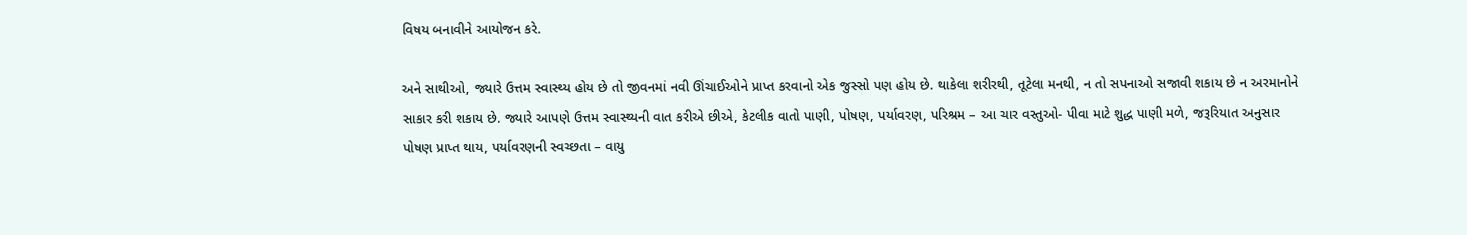વિષય બનાવીને આયોજન કરે.

અને સાથીઓ, જ્યારે ઉત્તમ સ્વાસ્થ્ય હોય છે તો જીવનમાં નવી ઊંચાઈઓને પ્રાપ્ત કરવાનો એક જુસ્સો પણ હોય છે. થાકેલા શરીરથી, તૂટેલા મનથી, ન તો સપનાઓ સજાવી શકાય છે ન અરમાનોને સાકાર કરી શકાય છે. જ્યારે આપણે ઉત્તમ સ્વાસ્થ્યની વાત કરીએ છીએ, કેટલીક વાતો પાણી, પોષણ, પર્યાવરણ, પરિશ્રમ – આ ચાર વસ્તુઓ- પીવા માટે શુદ્ધ પાણી મળે, જરૂરિયાત અનુસાર પોષણ પ્રાપ્ત થાય, પર્યાવરણની સ્વચ્છતા – વાયુ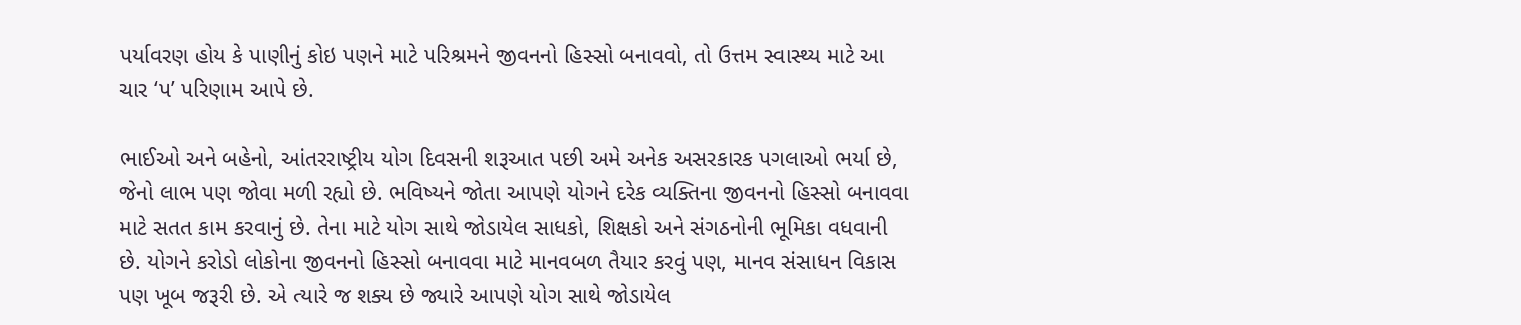પર્યાવરણ હોય કે પાણીનું કોઇ પણને માટે પરિશ્રમને જીવનનો હિસ્સો બનાવવો, તો ઉત્તમ સ્વાસ્થ્ય માટે આ ચાર ‘પ’ પરિણામ આપે છે.

ભાઈઓ અને બહેનો, આંતરરાષ્ટ્રીય યોગ દિવસની શરૂઆત પછી અમે અનેક અસરકારક પગલાઓ ભર્યા છે, જેનો લાભ પણ જોવા મળી રહ્યો છે. ભવિષ્યને જોતા આપણે યોગને દરેક વ્યક્તિના જીવનનો હિસ્સો બનાવવા માટે સતત કામ કરવાનું છે. તેના માટે યોગ સાથે જોડાયેલ સાધકો, શિક્ષકો અને સંગઠનોની ભૂમિકા વધવાની છે. યોગને કરોડો લોકોના જીવનનો હિસ્સો બનાવવા માટે માનવબળ તૈયાર કરવું પણ, માનવ સંસાધન વિકાસ પણ ખૂબ જરૂરી છે. એ ત્યારે જ શક્ય છે જ્યારે આપણે યોગ સાથે જોડાયેલ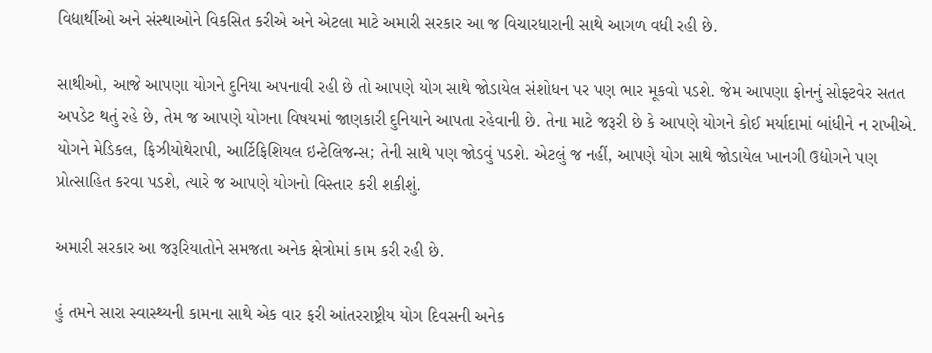વિદ્યાર્થીઓ અને સંસ્થાઓને વિકસિત કરીએ અને એટલા માટે અમારી સરકાર આ જ વિચારધારાની સાથે આગળ વધી રહી છે.

સાથીઓ, આજે આપણા યોગને દુનિયા અપનાવી રહી છે તો આપણે યોગ સાથે જોડાયેલ સંશોધન પર પણ ભાર મૂકવો પડશે. જેમ આપણા ફોનનું સોફ્ટવેર સતત અપડેટ થતું રહે છે, તેમ જ આપણે યોગના વિષયમાં જાણકારી દુનિયાને આપતા રહેવાની છે. તેના માટે જરૂરી છે કે આપણે યોગને કોઈ મર્યાદામાં બાંધીને ન રાખીએ. યોગને મેડિકલ, ફિઝીયોથેરાપી, આર્ટિફિશિયલ ઇન્ટેલિજન્સ; તેની સાથે પણ જોડવું પડશે. એટલું જ નહીં, આપણે યોગ સાથે જોડાયેલ ખાનગી ઉદ્યોગને પણ પ્રોત્સાહિત કરવા પડશે, ત્યારે જ આપણે યોગનો વિસ્તાર કરી શકીશું.

અમારી સરકાર આ જરૂરિયાતોને સમજતા અનેક ક્ષેત્રોમાં કામ કરી રહી છે.

હું તમને સારા સ્વાસ્થ્યની કામના સાથે એક વાર ફરી આંતરરાષ્ટ્રીય યોગ દિવસની અનેક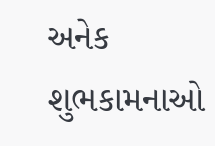અનેક શુભકામનાઓ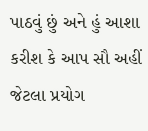પાઠવું છું અને હું આશા કરીશ કે આપ સૌ અહીં જેટલા પ્રયોગ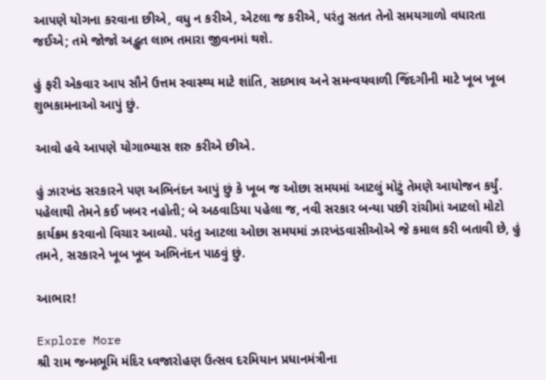આપણે યોગના કરવાના છીએ, વધુ ન કરીએ, એટલા જ કરીએ, પરંતુ સતત તેનો સમયગાળો વધારતા જઈએ; તમે જોજો અદ્ભુત લાભ તમારા જીવનમાં થશે.

હું ફરી એકવાર આપ સૌને ઉત્તમ સ્વાસ્થ્ય માટે શાંતિ, સદભાવ અને સમન્વયવાળી જિંદગીની માટે ખૂબ ખૂબ શુભકામનાઓ આપું છું.

આવો હવે આપણે યોગાભ્યાસ શરુ કરીએ છીએ.

હું ઝારખંડ સરકારને પણ અભિનંદન આપું છું કે ખૂબ જ ઓછા સમયમાં આટલું મોટું તેમણે આયોજન કર્યું. પહેલાથી તેમને કઈ ખબર નહોતી; બે અઠવાડિયા પહેલા જ, નવી સરકાર બન્યા પછી રાંચીમાં આટલો મોટો કાર્યક્રમ કરવાનો વિચાર આવ્યો. પરંતુ આટલા ઓછા સમયમાં ઝારખંડવાસીઓએ જે કમાલ કરી બતાવી છે, હું તમને, સરકારને ખૂબ ખૂબ અભિનંદન પાઠવું છું.

આભાર!

Explore More
શ્રી રામ જન્મભૂમિ મંદિર ધ્વજારોહણ ઉત્સવ દરમિયાન પ્રધાનમંત્રીના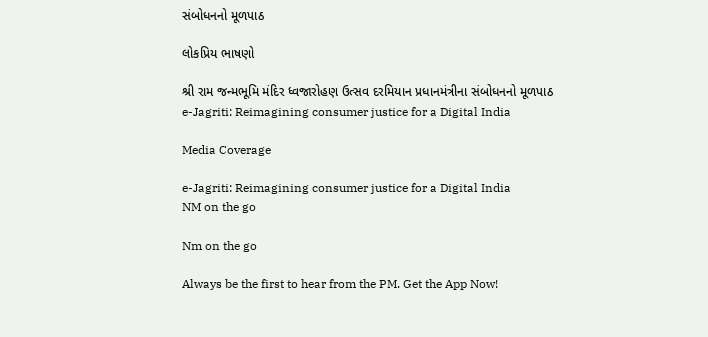સંબોધનનો મૂળપાઠ

લોકપ્રિય ભાષણો

શ્રી રામ જન્મભૂમિ મંદિર ધ્વજારોહણ ઉત્સવ દરમિયાન પ્રધાનમંત્રીના સંબોધનનો મૂળપાઠ
e-Jagriti: Reimagining consumer justice for a Digital India

Media Coverage

e-Jagriti: Reimagining consumer justice for a Digital India
NM on the go

Nm on the go

Always be the first to hear from the PM. Get the App Now!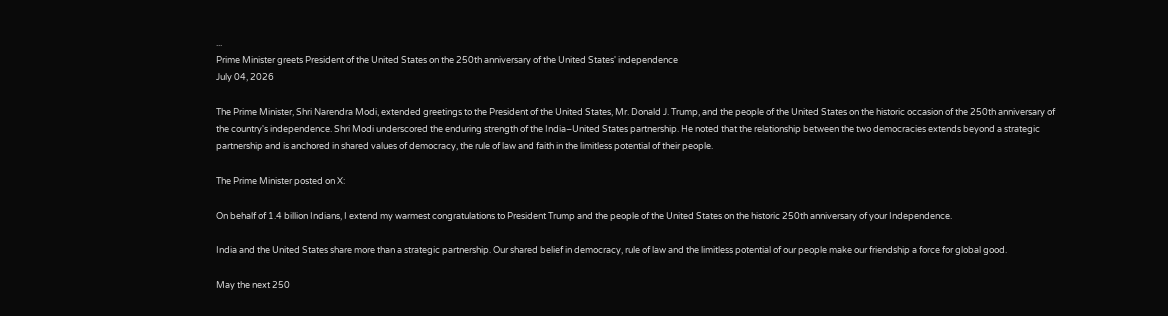...
Prime Minister greets President of the United States on the 250th anniversary of the United States' independence
July 04, 2026

The Prime Minister, Shri Narendra Modi, extended greetings to the President of the United States, Mr. Donald J. Trump, and the people of the United States on the historic occasion of the 250th anniversary of the country's independence. Shri Modi underscored the enduring strength of the India–United States partnership. He noted that the relationship between the two democracies extends beyond a strategic partnership and is anchored in shared values of democracy, the rule of law and faith in the limitless potential of their people.

The Prime Minister posted on X:

On behalf of 1.4 billion Indians, I extend my warmest congratulations to President Trump and the people of the United States on the historic 250th anniversary of your Independence.

India and the United States share more than a strategic partnership. Our shared belief in democracy, rule of law and the limitless potential of our people make our friendship a force for global good.

May the next 250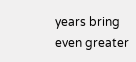years bring even greater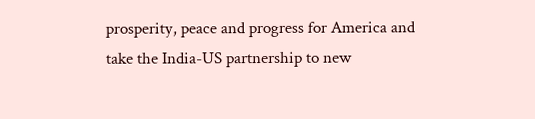prosperity, peace and progress for America and take the India-US partnership to new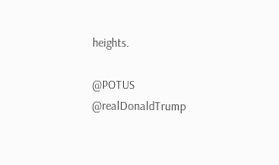heights.

@POTUS
@realDonaldTrump